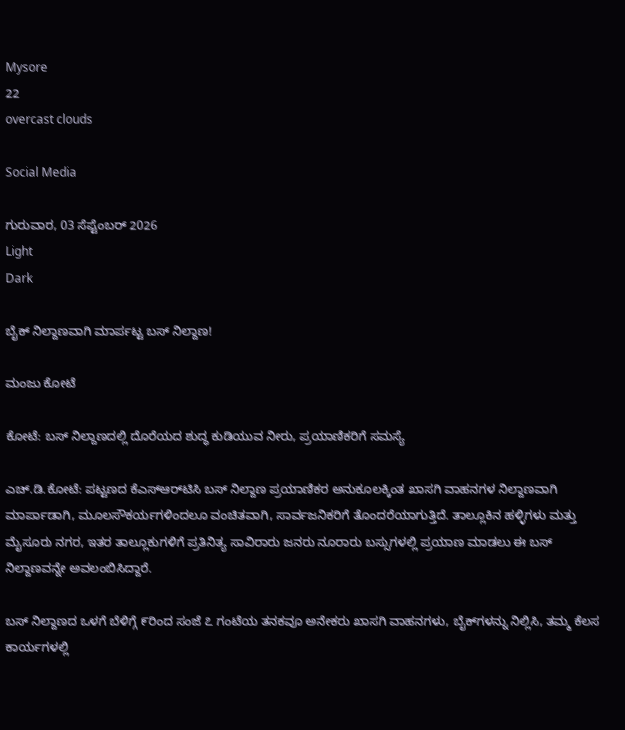Mysore
22
overcast clouds

Social Media

ಗುರುವಾರ, 03 ಸೆಪ್ಟೆಂಬರ್ 2026
Light
Dark

ಬೈಕ್ ನಿಲ್ದಾಣವಾಗಿ ಮಾರ್ಪಟ್ಟ ಬಸ್ ನಿಲ್ದಾಣ!

ಮಂಜು ಕೋಟೆ

ಕೋಟೆ: ಬಸ್ ನಿಲ್ದಾಣದಲ್ಲಿ ದೊರೆಯದ ಶುದ್ಧ ಕುಡಿಯುವ ನೀರು, ಪ್ರಯಾಣಿಕರಿಗೆ ಸಮಸ್ಯೆ

ಎಚ್.ಡಿ.ಕೋಟೆ: ಪಟ್ಟಣದ ಕೆಎಸ್‌ಆರ್‌ಟಿಸಿ ಬಸ್ ನಿಲ್ದಾಣ ಪ್ರಯಾಣಿಕರ ಅನುಕೂಲಕ್ಕಿಂತ ಖಾಸಗಿ ವಾಹನಗಳ ನಿಲ್ದಾಣವಾಗಿ ಮಾರ್ಪಾಡಾಗಿ, ಮೂಲಸೌಕರ್ಯಗಳಿಂದಲೂ ವಂಚಿತವಾಗಿ, ಸಾರ್ವಜನಿಕರಿಗೆ ತೊಂದರೆಯಾಗುತ್ತಿದೆ. ತಾಲ್ಲೂಕಿನ ಹಳ್ಳಿಗಳು ಮತ್ತು ಮೈಸೂರು ನಗರ, ಇತರ ತಾಲ್ಲೂಕುಗಳಿಗೆ ಪ್ರತಿನಿತ್ಯ ಸಾವಿರಾರು ಜನರು ನೂರಾರು ಬಸ್ಸುಗಳಲ್ಲಿ ಪ್ರಯಾಣ ಮಾಡಲು ಈ ಬಸ್ ನಿಲ್ದಾಣವನ್ನೇ ಅವಲಂಬಿಸಿದ್ದಾರೆ.

ಬಸ್ ನಿಲ್ದಾಣದ ಒಳಗೆ ಬೆಳಿಗ್ಗೆ ೯ರಿಂದ ಸಂಜೆ ೭ ಗಂಟೆಯ ತನಕವೂ ಅನೇಕರು ಖಾಸಗಿ ವಾಹನಗಳು, ಬೈಕ್‌ಗಳನ್ನು ನಿಲ್ಲಿಸಿ, ತಮ್ಮ ಕೆಲಸ ಕಾರ್ಯಗಳಲ್ಲಿ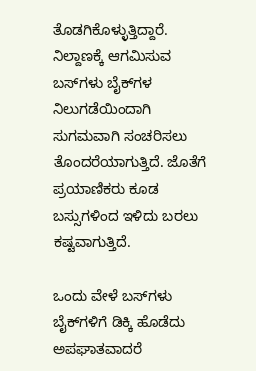ತೊಡಗಿಕೊಳ್ಳುತ್ತಿದ್ದಾರೆ. ನಿಲ್ದಾಣಕ್ಕೆ ಆಗಮಿಸುವ ಬಸ್‌ಗಳು ಬೈಕ್‌ಗಳ ನಿಲುಗಡೆಯಿಂದಾಗಿ ಸುಗಮವಾಗಿ ಸಂಚರಿಸಲು ತೊಂದರೆಯಾಗುತ್ತಿದೆ. ಜೊತೆಗೆ ಪ್ರಯಾಣಿಕರು ಕೂಡ ಬಸ್ಸುಗಳಿಂದ ಇಳಿದು ಬರಲು ಕಷ್ಟವಾಗುತ್ತಿದೆ.

ಒಂದು ವೇಳೆ ಬಸ್‌ಗಳು ಬೈಕ್‌ಗಳಿಗೆ ಡಿಕ್ಕಿ ಹೊಡೆದು ಅಪಘಾತವಾದರೆ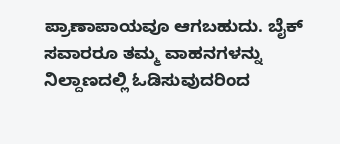ಪ್ರಾಣಾಪಾಯವೂ ಆಗಬಹುದು. ಬೈಕ್ ಸವಾರರೂ ತಮ್ಮ ವಾಹನಗಳನ್ನು ನಿಲ್ದಾಣದಲ್ಲಿ ಓಡಿಸುವುದರಿಂದ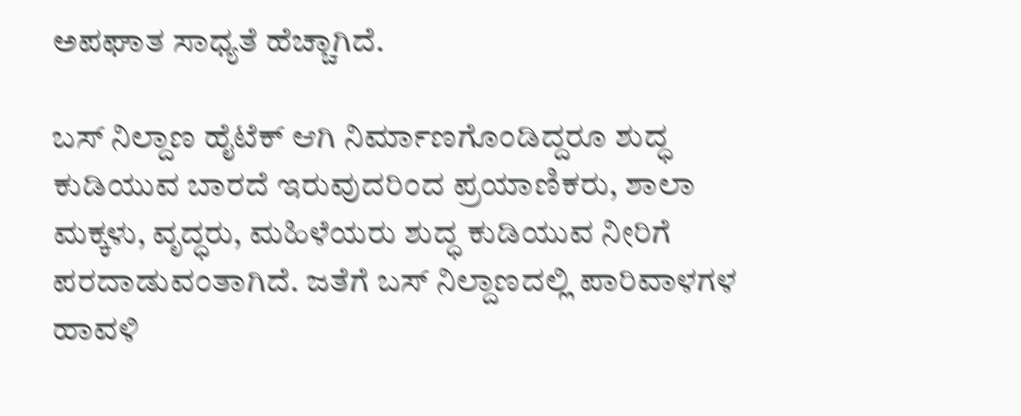ಅಪಘಾತ ಸಾಧ್ಯತೆ ಹೆಚ್ಚಾಗಿದೆ.

ಬಸ್ ನಿಲ್ದಾಣ ಹೈಟೆಕ್ ಆಗಿ ನಿರ್ಮಾಣಗೊಂಡಿದ್ದರೂ ಶುದ್ಧ ಕುಡಿಯುವ ಬಾರದೆ ಇರುವುದರಿಂದ ಪ್ರಯಾಣಿಕರು, ಶಾಲಾ ಮಕ್ಕಳು, ವೃದ್ಧರು, ಮಹಿಳೆಯರು ಶುದ್ಧ ಕುಡಿಯುವ ನೀರಿಗೆ ಪರದಾಡುವಂತಾಗಿದೆ. ಜತೆಗೆ ಬಸ್ ನಿಲ್ದಾಣದಲ್ಲಿ ಪಾರಿವಾಳಗಳ ಹಾವಳಿ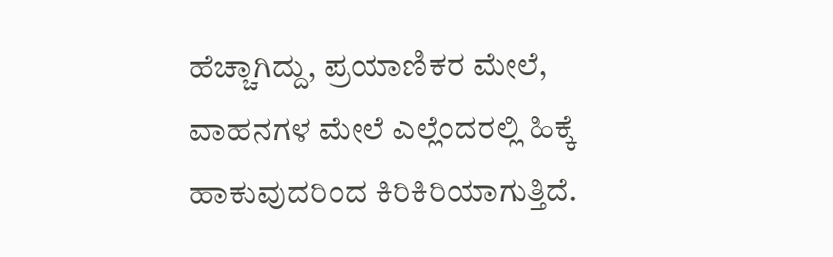ಹೆಚ್ಚಾಗಿದ್ದು, ಪ್ರಯಾಣಿಕರ ಮೇಲೆ, ವಾಹನಗಳ ಮೇಲೆ ಎಲ್ಲೆಂದರಲ್ಲಿ ಹಿಕ್ಕೆ ಹಾಕುವುದರಿಂದ ಕಿರಿಕಿರಿಯಾಗುತ್ತಿದೆ.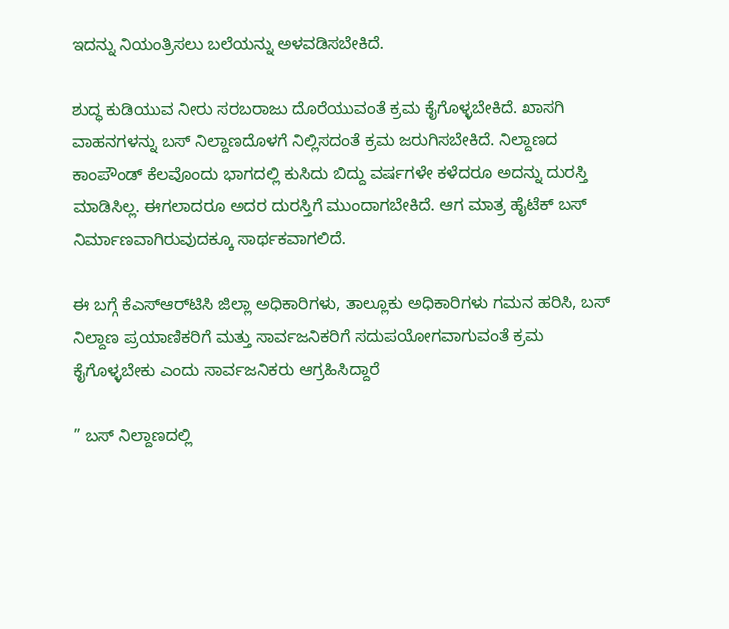ಇದನ್ನು ನಿಯಂತ್ರಿಸಲು ಬಲೆಯನ್ನು ಅಳವಡಿಸಬೇಕಿದೆ.

ಶುದ್ಧ ಕುಡಿಯುವ ನೀರು ಸರಬರಾಜು ದೊರೆಯುವಂತೆ ಕ್ರಮ ಕೈಗೊಳ್ಳಬೇಕಿದೆ. ಖಾಸಗಿ ವಾಹನಗಳನ್ನು ಬಸ್ ನಿಲ್ದಾಣದೊಳಗೆ ನಿಲ್ಲಿಸದಂತೆ ಕ್ರಮ ಜರುಗಿಸಬೇಕಿದೆ. ನಿಲ್ದಾಣದ ಕಾಂಪೌಂಡ್ ಕೆಲವೊಂದು ಭಾಗದಲ್ಲಿ ಕುಸಿದು ಬಿದ್ದು ವರ್ಷಗಳೇ ಕಳೆದರೂ ಅದನ್ನು ದುರಸ್ತಿ ಮಾಡಿಸಿಲ್ಲ. ಈಗಲಾದರೂ ಅದರ ದುರಸ್ತಿಗೆ ಮುಂದಾಗಬೇಕಿದೆ. ಆಗ ಮಾತ್ರ ಹೈಟೆಕ್ ಬಸ್ ನಿರ್ಮಾಣವಾಗಿರುವುದಕ್ಕೂ ಸಾರ್ಥಕವಾಗಲಿದೆ.

ಈ ಬಗ್ಗೆ ಕೆಎಸ್‌ಆರ್‌ಟಿಸಿ ಜಿಲ್ಲಾ ಅಧಿಕಾರಿಗಳು, ತಾಲ್ಲೂಕು ಅಧಿಕಾರಿಗಳು ಗಮನ ಹರಿಸಿ, ಬಸ್ ನಿಲ್ದಾಣ ಪ್ರಯಾಣಿಕರಿಗೆ ಮತ್ತು ಸಾರ್ವಜನಿಕರಿಗೆ ಸದುಪಯೋಗವಾಗುವಂತೆ ಕ್ರಮ ಕೈಗೊಳ್ಳಬೇಕು ಎಂದು ಸಾರ್ವಜನಿಕರು ಆಗ್ರಹಿಸಿದ್ದಾರೆ

” ಬಸ್ ನಿಲ್ದಾಣದಲ್ಲಿ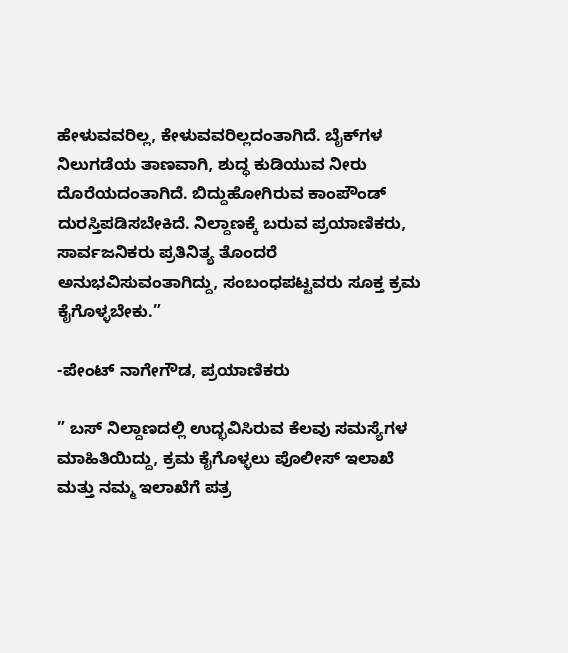ಹೇಳುವವರಿಲ್ಲ, ಕೇಳುವವರಿಲ್ಲದಂತಾಗಿದೆ. ಬೈಕ್‌ಗಳ ನಿಲುಗಡೆಯ ತಾಣವಾಗಿ, ಶುದ್ಧ ಕುಡಿಯುವ ನೀರು ದೊರೆಯದಂತಾಗಿದೆ. ಬಿದ್ದುಹೋಗಿರುವ ಕಾಂಪೌಂಡ್ ದುರಸ್ತಿಪಡಿಸಬೇಕಿದೆ. ನಿಲ್ದಾಣಕ್ಕೆ ಬರುವ ಪ್ರಯಾಣಿಕರು, ಸಾರ್ವಜನಿಕರು ಪ್ರತಿನಿತ್ಯ ತೊಂದರೆ ಅನುಭವಿಸುವಂತಾಗಿದ್ದು, ಸಂಬಂಧಪಟ್ಟವರು ಸೂಕ್ತ ಕ್ರಮ ಕೈಗೊಳ್ಳಬೇಕು.”

-ಪೇಂಟ್ ನಾಗೇಗೌಡ, ಪ್ರಯಾಣಿಕರು

” ಬಸ್ ನಿಲ್ದಾಣದಲ್ಲಿ ಉದ್ಭವಿಸಿರುವ ಕೆಲವು ಸಮಸ್ಯೆಗಳ ಮಾಹಿತಿಯಿದ್ದು, ಕ್ರಮ ಕೈಗೊಳ್ಳಲು ಪೊಲೀಸ್ ಇಲಾಖೆ ಮತ್ತು ನಮ್ಮ ಇಲಾಖೆಗೆ ಪತ್ರ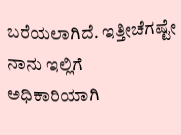ಬರೆಯಲಾಗಿದೆ. ಇತ್ತೀಚೆಗಷ್ಟೇ ನಾನು ಇಲ್ಲಿಗೆ ಅಧಿಕಾರಿಯಾಗಿ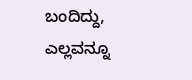ಬಂದಿದ್ದು, ಎಲ್ಲವನ್ನೂ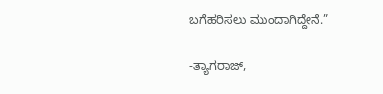ಬಗೆಹರಿಸಲು ಮುಂದಾಗಿದ್ದೇನೆ.”

-ತ್ಯಾಗರಾಜ್,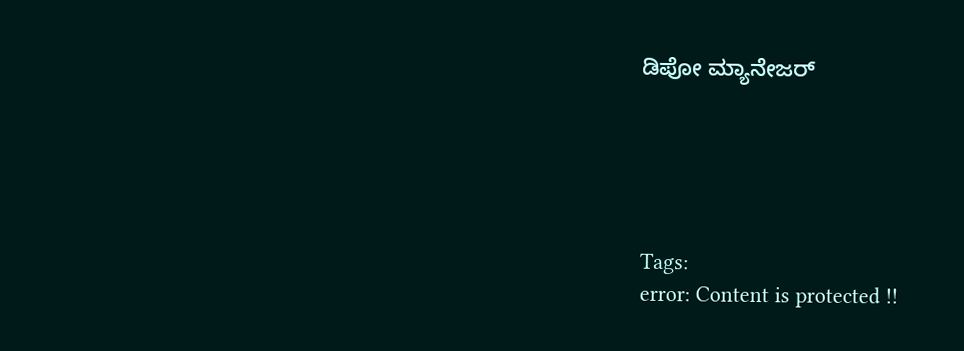ಡಿಪೋ ಮ್ಯಾನೇಜರ್





Tags:
error: Content is protected !!